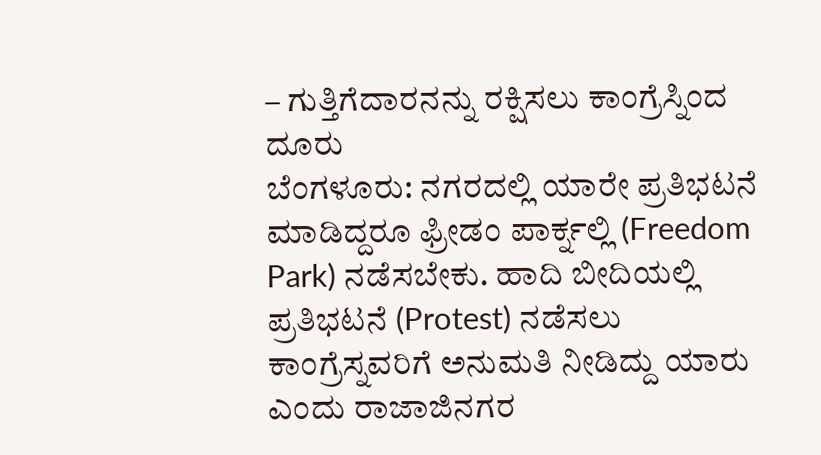– ಗುತ್ತಿಗೆದಾರನನ್ನು ರಕ್ಷಿಸಲು ಕಾಂಗ್ರೆಸ್ನಿಂದ ದೂರು
ಬೆಂಗಳೂರು: ನಗರದಲ್ಲಿ ಯಾರೇ ಪ್ರತಿಭಟನೆ ಮಾಡಿದ್ದರೂ ಫ್ರೀಡಂ ಪಾರ್ಕ್ನಲ್ಲಿ (Freedom Park) ನಡೆಸಬೇಕು. ಹಾದಿ ಬೀದಿಯಲ್ಲಿ ಪ್ರತಿಭಟನೆ (Protest) ನಡೆಸಲು ಕಾಂಗ್ರೆಸ್ನವರಿಗೆ ಅನುಮತಿ ನೀಡಿದ್ದು ಯಾರು ಎಂದು ರಾಜಾಜಿನಗರ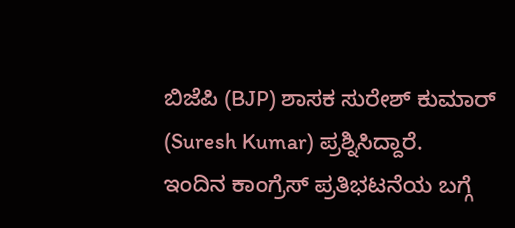ಬಿಜೆಪಿ (BJP) ಶಾಸಕ ಸುರೇಶ್ ಕುಮಾರ್ (Suresh Kumar) ಪ್ರಶ್ನಿಸಿದ್ದಾರೆ.
ಇಂದಿನ ಕಾಂಗ್ರೆಸ್ ಪ್ರತಿಭಟನೆಯ ಬಗ್ಗೆ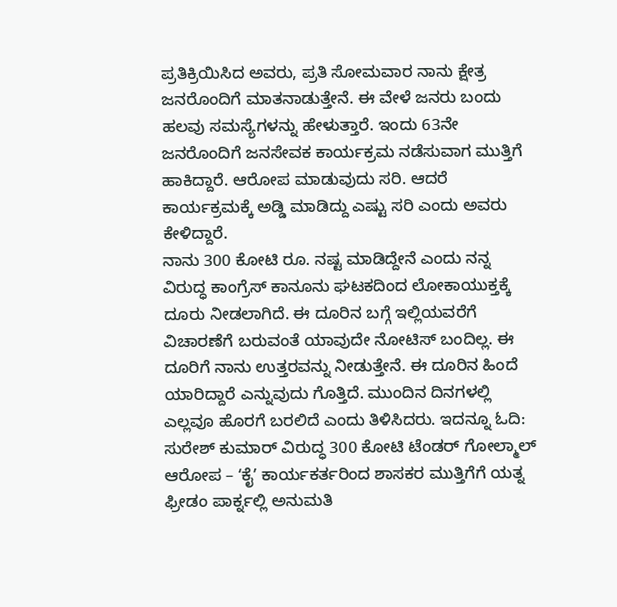ಪ್ರತಿಕ್ರಿಯಿಸಿದ ಅವರು, ಪ್ರತಿ ಸೋಮವಾರ ನಾನು ಕ್ಷೇತ್ರ ಜನರೊಂದಿಗೆ ಮಾತನಾಡುತ್ತೇನೆ. ಈ ವೇಳೆ ಜನರು ಬಂದು ಹಲವು ಸಮಸ್ಯೆಗಳನ್ನು ಹೇಳುತ್ತಾರೆ. ಇಂದು 63ನೇ ಜನರೊಂದಿಗೆ ಜನಸೇವಕ ಕಾರ್ಯಕ್ರಮ ನಡೆಸುವಾಗ ಮುತ್ತಿಗೆ ಹಾಕಿದ್ದಾರೆ. ಆರೋಪ ಮಾಡುವುದು ಸರಿ. ಆದರೆ ಕಾರ್ಯಕ್ರಮಕ್ಕೆ ಅಡ್ಡಿ ಮಾಡಿದ್ದು ಎಷ್ಟು ಸರಿ ಎಂದು ಅವರು ಕೇಳಿದ್ದಾರೆ.
ನಾನು 300 ಕೋಟಿ ರೂ. ನಷ್ಟ ಮಾಡಿದ್ದೇನೆ ಎಂದು ನನ್ನ ವಿರುದ್ಧ ಕಾಂಗ್ರೆಸ್ ಕಾನೂನು ಘಟಕದಿಂದ ಲೋಕಾಯುಕ್ತಕ್ಕೆ ದೂರು ನೀಡಲಾಗಿದೆ. ಈ ದೂರಿನ ಬಗ್ಗೆ ಇಲ್ಲಿಯವರೆಗೆ ವಿಚಾರಣೆಗೆ ಬರುವಂತೆ ಯಾವುದೇ ನೋಟಿಸ್ ಬಂದಿಲ್ಲ. ಈ ದೂರಿಗೆ ನಾನು ಉತ್ತರವನ್ನು ನೀಡುತ್ತೇನೆ. ಈ ದೂರಿನ ಹಿಂದೆ ಯಾರಿದ್ದಾರೆ ಎನ್ನುವುದು ಗೊತ್ತಿದೆ. ಮುಂದಿನ ದಿನಗಳಲ್ಲಿ ಎಲ್ಲವೂ ಹೊರಗೆ ಬರಲಿದೆ ಎಂದು ತಿಳಿಸಿದರು. ಇದನ್ನೂ ಓದಿ: ಸುರೇಶ್ ಕುಮಾರ್ ವಿರುದ್ಧ 300 ಕೋಟಿ ಟೆಂಡರ್ ಗೋಲ್ಮಾಲ್ ಆರೋಪ – ʻಕೈʼ ಕಾರ್ಯಕರ್ತರಿಂದ ಶಾಸಕರ ಮುತ್ತಿಗೆಗೆ ಯತ್ನ
ಫ್ರೀಡಂ ಪಾರ್ಕ್ನಲ್ಲಿ ಅನುಮತಿ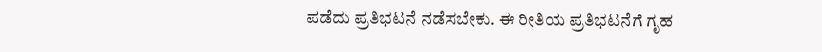ಪಡೆದು ಪ್ರತಿಭಟನೆ ನಡೆಸಬೇಕು. ಈ ರೀತಿಯ ಪ್ರತಿಭಟನೆಗೆ ಗೃಹ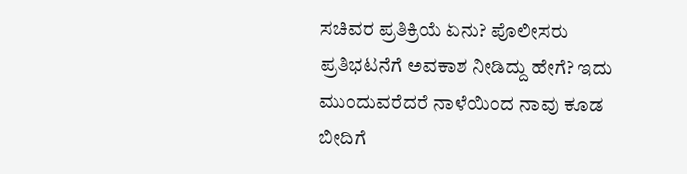ಸಚಿವರ ಪ್ರತಿಕ್ರಿಯೆ ಏನು? ಪೊಲೀಸರು ಪ್ರತಿಭಟನೆಗೆ ಅವಕಾಶ ನೀಡಿದ್ದು ಹೇಗೆ? ಇದು ಮುಂದುವರೆದರೆ ನಾಳೆಯಿಂದ ನಾವು ಕೂಡ ಬೀದಿಗೆ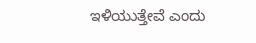ಇಳಿಯುತ್ತೇವೆ ಎಂದು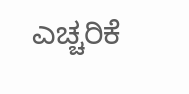ಎಚ್ಚರಿಕೆ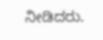ನೀಡಿದರು.